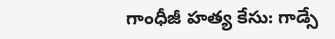గాంధీజీ హత్య కేసు: గాడ్సే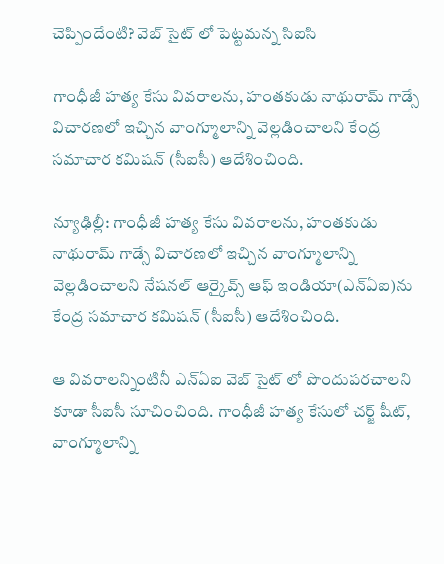చెప్పిందేంటి? వెబ్ సైట్ లో పెట్టమన్న సిఐసి

గాంధీజీ హత్య కేసు వివరాలను, హంతకుడు నాథురామ్ గాడ్సే విచారణలో ఇచ్చిన వాంగ్మూలాన్ని వెల్లడించాలని కేంద్ర సమాచార కమిషన్ (సీఐసీ) ఆదేశించింది.

న్యూఢిల్లీ: గాంధీజీ హత్య కేసు వివరాలను, హంతకుడు నాథురామ్ గాడ్సే విచారణలో ఇచ్చిన వాంగ్మూలాన్ని వెల్లడించాలని నేషనల్ ఆర్కైవ్స్ ఆఫ్ ఇండియా(ఎన్ఏఐ)ను కేంద్ర సమాచార కమిషన్ (సీఐసీ) ఆదేశించింది.

ఆ వివరాలన్నింటినీ ఎన్ఏఐ వెబ్ సైట్ లో పొందుపరచాలని కూడా సీఐసీ సూచించింది. గాంధీజీ హత్య కేసులో చర్జ్ షీట్, వాంగ్మూలాన్ని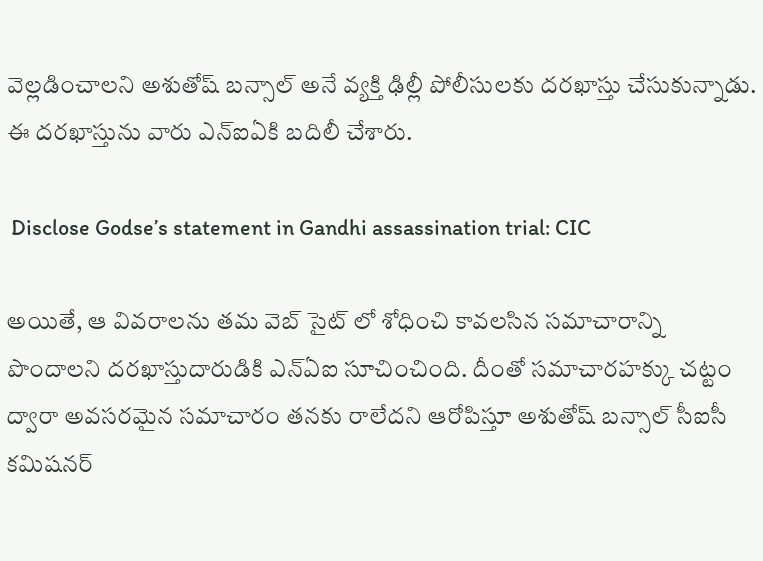వెల్లడించాలని అశుతోష్ బన్సాల్ అనే వ్యక్తి ఢిల్లీ పోలీసులకు దరఖాస్తు చేసుకున్నాడు. ఈ దరఖాస్తును వారు ఎన్ఐఏకి బదిలీ చేశారు.

 Disclose Godse’s statement in Gandhi assassination trial: CIC

అయితే, ఆ వివరాలను తమ వెబ్ సైట్ లో శోధించి కావలసిన సమాచారాన్ని పొందాలని దరఖాస్తుదారుడికి ఎన్ఏఐ సూచించింది. దీంతో సమాచారహక్కు చట్టం ద్వారా అవసరమైన సమాచారం తనకు రాలేదని ఆరోపిస్తూ అశుతోష్ బన్సాల్ సీఐసీ కమిషనర్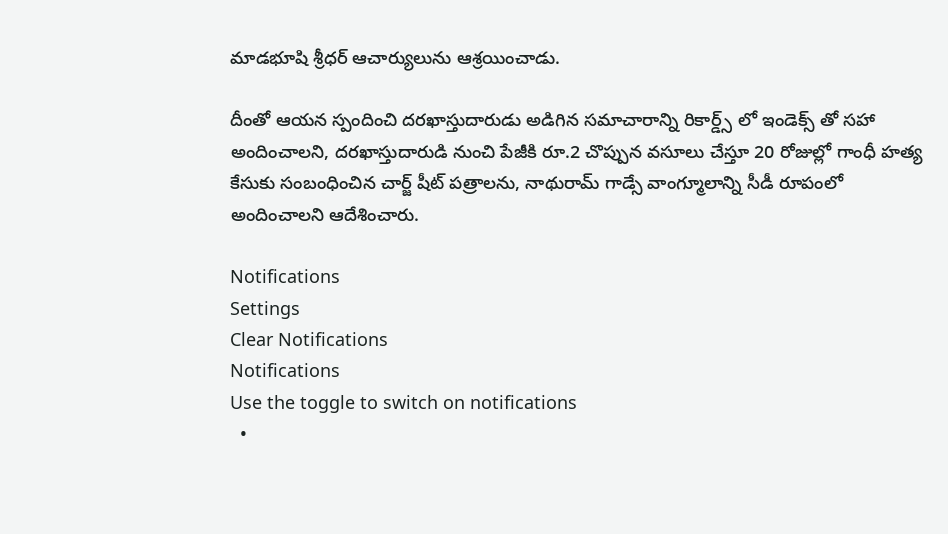మాడభూషి శ్రీధర్ ఆచార్యులును ఆశ్రయించాడు.

దీంతో ఆయన స్పందించి దరఖాస్తుదారుడు అడిగిన సమాచారాన్ని రికార్డ్స్ లో ఇండెక్స్ తో సహా అందించాలని, దరఖాస్తుదారుడి నుంచి పేజీకి రూ.2 చొప్పున వసూలు చేస్తూ 20 రోజుల్లో గాంధీ హత్య కేసుకు సంబంధించిన చార్జ్ షీట్ పత్రాలను, నాథురామ్ గాడ్సే వాంగ్మూలాన్ని సీడీ రూపంలో అందించాలని ఆదేశించారు.

Notifications
Settings
Clear Notifications
Notifications
Use the toggle to switch on notifications
  •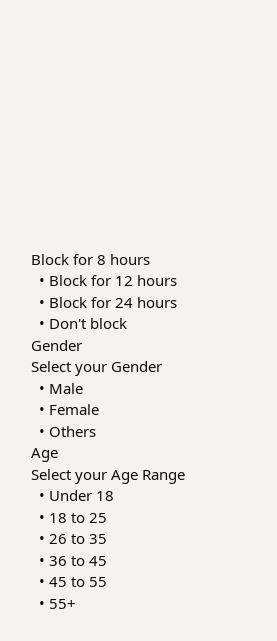Block for 8 hours
  • Block for 12 hours
  • Block for 24 hours
  • Don't block
Gender
Select your Gender
  • Male
  • Female
  • Others
Age
Select your Age Range
  • Under 18
  • 18 to 25
  • 26 to 35
  • 36 to 45
  • 45 to 55
  • 55+